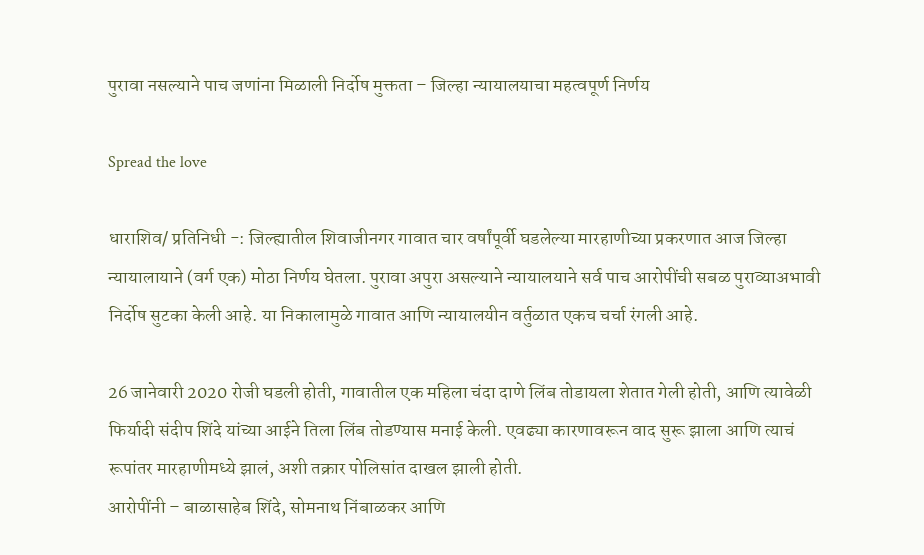पुरावा नसल्याने पाच जणांना मिळाली निर्दोष मुक्तता – जिल्हा न्यायालयाचा महत्वपूर्ण निर्णय

Spread the love

धाराशिव/ प्रतिनिधी -: जिल्ह्यातील शिवाजीनगर गावात चार वर्षांपूर्वी घडलेल्या मारहाणीच्या प्रकरणात आज जिल्हा न्यायालायाने (वर्ग एक) मोठा निर्णय घेतला. पुरावा अपुरा असल्याने न्यायालयाने सर्व पाच आरोपींची सबळ पुराव्याअभावी निर्दोष सुटका केली आहे. या निकालामुळे गावात आणि न्यायालयीन वर्तुळात एकच चर्चा रंगली आहे.

26 जानेवारी 2020 रोजी घडली होती, गावातील एक महिला चंदा दाणे लिंब तोडायला शेतात गेली होती, आणि त्यावेळी फिर्यादी संदीप शिंदे यांच्या आईने तिला लिंब तोडण्यास मनाई केली. एवढ्या कारणावरून वाद सुरू झाला आणि त्याचं रूपांतर मारहाणीमध्ये झालं, अशी तक्रार पोलिसांत दाखल झाली होती.
आरोपींनी – बाळासाहेब शिंदे, सोमनाथ निंबाळकर आणि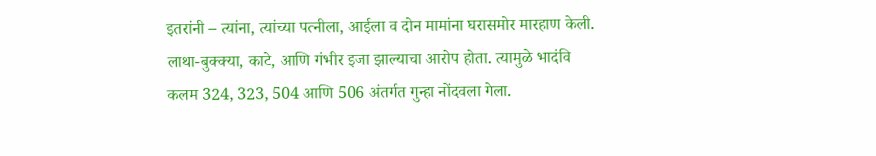इतरांनी – त्यांना, त्यांच्या पत्नीला, आईला व दोन मामांना घरासमोर मारहाण केली. लाथा-बुक्क्या, काटे, आणि गंभीर इजा झाल्याचा आरोप होता. त्यामुळे भादंवि कलम 324, 323, 504 आणि 506 अंतर्गत गुन्हा नोंदवला गेला.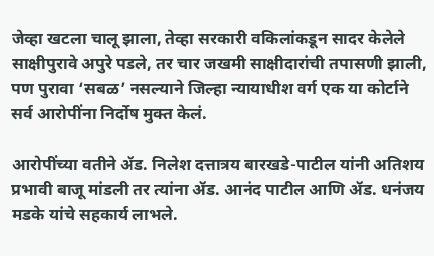जेव्हा खटला चालू झाला, तेव्हा सरकारी वकिलांकडून सादर केलेले साक्षीपुरावे अपुरे पडले, तर चार जखमी साक्षीदारांची तपासणी झाली, पण पुरावा ‘सबळ’ नसल्याने जिल्हा न्यायाधीश वर्ग एक या कोर्टाने सर्व आरोपींना निर्दोष मुक्त केलं.

आरोपींच्या वतीने ॲड. निलेश दत्तात्रय बारखडे-पाटील यांनी अतिशय प्रभावी बाजू मांडली तर त्यांना ॲड. आनंद पाटील आणि ॲड. धनंजय मडके यांचे सहकार्य लाभले.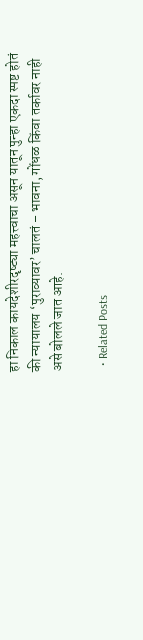हा निकाल कायदेशीरदृष्ट्या महत्त्वाचा असून यातून पुन्हा एकदा स्पष्ट होतं की न्यायालय ‘पुराव्यावर’ चालतं – भावना, गोंधळ किंवा तर्कावर नाही असे बोलले जात आहे.

  • Related Posts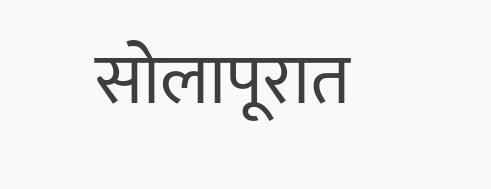सोलापूरात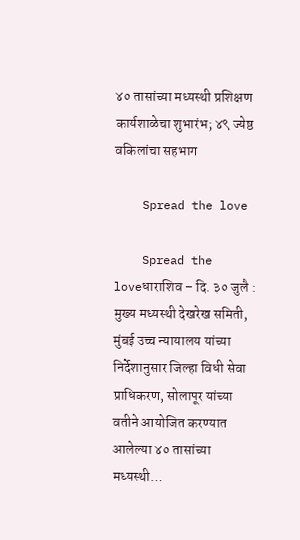४० तासांच्या मध्यस्थी प्रशिक्षण कार्यशाळेचा शुभारंभ; ४९ ज्येष्ठ वकिलांचा सहभाग

    Spread the love

    Spread the loveधाराशिव – दि. ३० जुलै : मुख्य मध्यस्थी देखरेख समिती, मुंबई उच्च न्यायालय यांच्या निर्देशानुसार जिल्हा विधी सेवा प्राधिकरण, सोलापूर यांच्या वतीने आयोजित करण्यात आलेल्या ४० तासांच्या मध्यस्थी…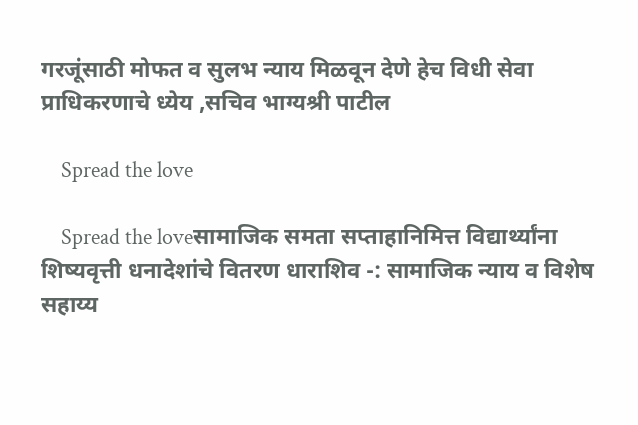गरजूंसाठी मोफत व सुलभ न्याय मिळवून देणे हेच विधी सेवा प्राधिकरणाचे ध्येय ,सचिव भाग्यश्री पाटील

    Spread the love

    Spread the loveसामाजिक समता सप्ताहानिमित्त विद्यार्थ्यांना शिष्यवृत्ती धनादेशांचे वितरण धाराशिव -: सामाजिक न्याय व विशेष सहाय्य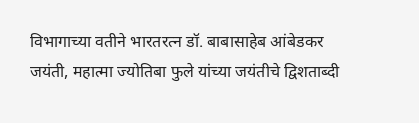विभागाच्या वतीने भारतरत्न डॉ. बाबासाहेब आंबेडकर जयंती, महात्मा ज्योतिबा फुले यांच्या जयंतीचे द्विशताब्दी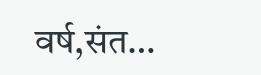वर्ष,संत…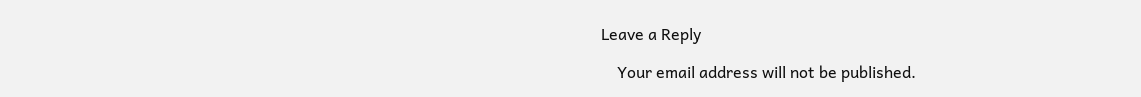Leave a Reply

    Your email address will not be published.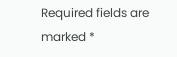Required fields are marked *